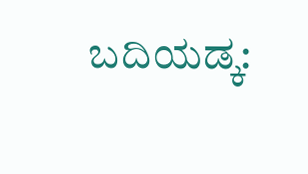ಬದಿಯಡ್ಕ: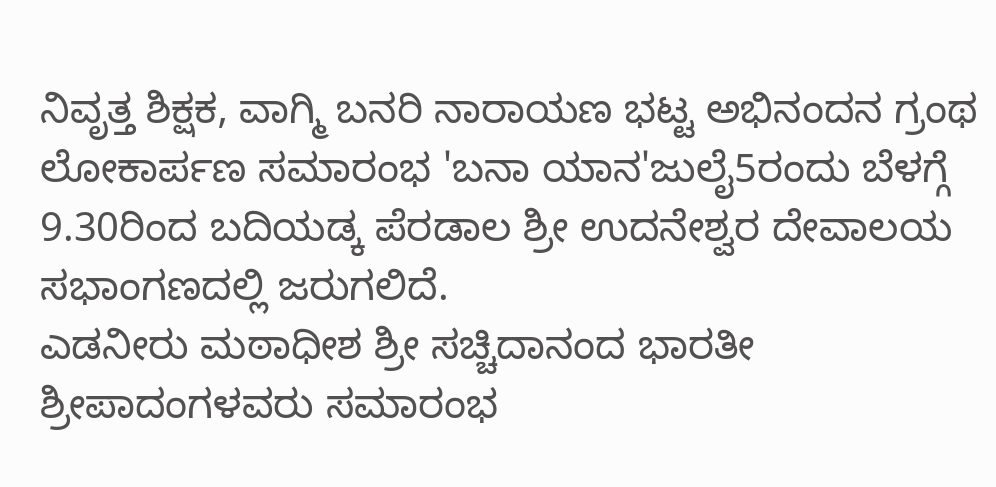ನಿವೃತ್ತ ಶಿಕ್ಷಕ, ವಾಗ್ಮಿ ಬನರಿ ನಾರಾಯಣ ಭಟ್ಟ ಅಭಿನಂದನ ಗ್ರಂಥ ಲೋಕಾರ್ಪಣ ಸಮಾರಂಭ 'ಬನಾ ಯಾನ'ಜುಲೈ5ರಂದು ಬೆಳಗ್ಗೆ 9.30ರಿಂದ ಬದಿಯಡ್ಕ ಪೆರಡಾಲ ಶ್ರೀ ಉದನೇಶ್ವರ ದೇವಾಲಯ ಸಭಾಂಗಣದಲ್ಲಿ ಜರುಗಲಿದೆ.
ಎಡನೀರು ಮಠಾಧೀಶ ಶ್ರೀ ಸಚ್ಚಿದಾನಂದ ಭಾರತೀ ಶ್ರೀಪಾದಂಗಳವರು ಸಮಾರಂಭ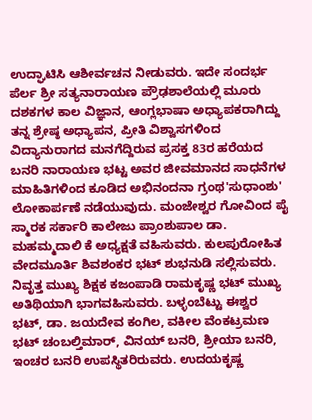ಉದ್ಘಾಟಿಸಿ ಆಶೀರ್ವಚನ ನೀಡುವರು. ಇದೇ ಸಂದರ್ಭ ಪೆರ್ಲ ಶ್ರೀ ಸತ್ಯನಾರಾಯಣ ಪ್ರೌಢಶಾಲೆಯಲ್ಲಿ ಮೂರು ದಶಕಗಳ ಕಾಲ ವಿಜ್ಞಾನ, ಆಂಗ್ಲಭಾಷಾ ಅಧ್ಯಾಪಕರಾಗಿದ್ದು ತನ್ನ ಶ್ರೇಷ್ಠ ಅಧ್ಯಾಪನ, ಪ್ರೀತಿ ವಿಶ್ವಾಸಗಳಿಂದ ವಿದ್ಯಾನುರಾಗದ ಮನಗೆದ್ದಿರುವ ಪ್ರಸಕ್ತ 83ರ ಹರೆಯದ ಬನರಿ ನಾರಾಯಣ ಭಟ್ಟ ಅವರ ಜೀವಮಾನದ ಸಾಧನೆಗಳ ಮಾಹಿತಿಗಳಿಂದ ಕೂಡಿದ ಅಭಿನಂದನಾ ಗ್ರಂಥ'ಸುಧಾಂಶು' ಲೋಕಾರ್ಪಣೆ ನಡೆಯುವುದು. ಮಂಜೇಶ್ವರ ಗೋವಿಂದ ಪೈ ಸ್ಮಾರಕ ಸರ್ಕಾರಿ ಕಾಲೇಜು ಪ್ರಾಂಶುಪಾಲ ಡಾ. ಮಹಮ್ಮದಾಲಿ ಕೆ ಅಧ್ಯಕ್ಷತೆ ವಹಿಸುವರು. ಕುಲಪುರೋಹಿತ ವೇದಮೂರ್ತಿ ಶಿವಶಂಕರ ಭಟ್ ಶುಭನುಡಿ ಸಲ್ಲಿಸುವರು. ನಿವೃತ್ತ ಮುಖ್ಯ ಶಿಕ್ಷಕ ಕಜಂಪಾಡಿ ರಾಮಕೃಷ್ಣ ಭಟ್ ಮುಖ್ಯ ಅತಿಥಿಯಾಗಿ ಭಾಗವಹಿಸುವರು. ಬಳ್ಳಂಬೆಟ್ಟು ಈಶ್ವರ ಭಟ್, ಡಾ. ಜಯದೇವ ಕಂಗಿಲ, ವಕೀಲ ವೆಂಕಟ್ರಮಣ ಭಟ್ ಚಂಬಲ್ತಿಮಾರ್, ವಿನಯ್ ಬನರಿ, ಶ್ರೀಯಾ ಬನರಿ, ಇಂಚರ ಬನರಿ ಉಪಸ್ಥಿತರಿರುವರು. ಉದಯಕೃಷ್ಣ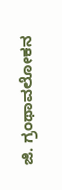ಜಿ. ಗ್ರಂಥಾವಲೋಕನ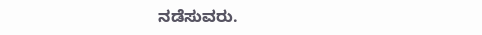ನಡೆಸುವರು.